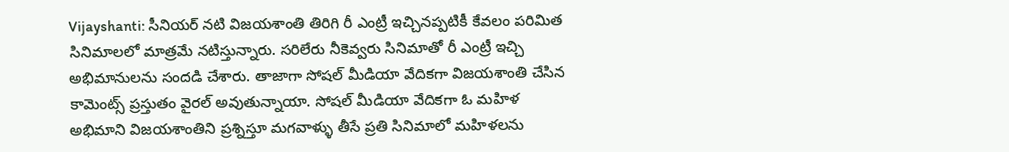Vijayshanti: సీనియర్ నటి విజయశాంతి తిరిగి రీ ఎంట్రీ ఇచ్చినప్పటికీ కేవలం పరిమిత సినిమాలలో మాత్రమే నటిస్తున్నారు. సరిలేరు నీకెవ్వరు సినిమాతో రీ ఎంట్రీ ఇచ్చి అభిమానులను సందడి చేశారు. తాజాగా సోషల్ మీడియా వేదికగా విజయశాంతి చేసిన కామెంట్స్ ప్రస్తుతం వైరల్ అవుతున్నాయా. సోషల్ మీడియా వేదికగా ఓ మహిళ అభిమాని విజయశాంతిని ప్రశ్నిస్తూ మగవాళ్ళు తీసే ప్రతి సినిమాలో మహిళలను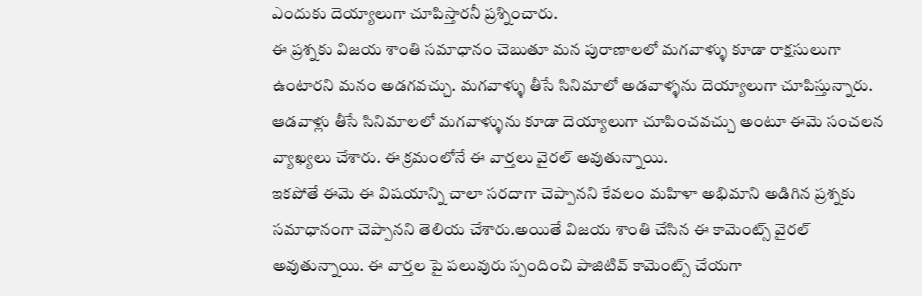ఎందుకు దెయ్యాలుగా చూపిస్తారనీ ప్రశ్నించారు.
ఈ ప్రశ్నకు విజయ శాంతి సమాధానం చెబుతూ మన పురాణాలలో మగవాళ్ళు కూడా రాక్షసులుగా ఉంటారని మనం అడగవచ్చు. మగవాళ్ళు తీసే సినిమాలో అడవాళ్ళను దెయ్యాలుగా చూపిస్తున్నారు. ఆడవాళ్లు తీసే సినిమాలలో మగవాళ్ళును కూడా దెయ్యాలుగా చూపించవచ్చు అంటూ ఈమె సంచలన వ్యాఖ్యలు చేశారు. ఈ క్రమంలోనే ఈ వార్తలు వైరల్ అవుతున్నాయి.
ఇకపోతే ఈమె ఈ విషయాన్ని చాలా సరదాగా చెప్పానని కేవలం మహిళా అభిమాని అడిగిన ప్రశ్నకు సమాధానంగా చెప్పానని తెలియ చేశారు.అయితే విజయ శాంతి చేసిన ఈ కామెంట్స్ వైరల్ అవుతున్నాయి. ఈ వార్తల పై పలువురు స్పందించి పాజిటివ్ కామెంట్స్ చేయగా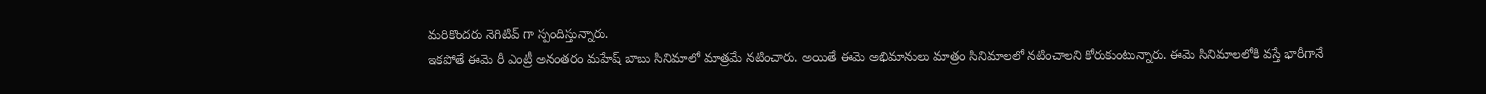మరికొందరు నెగిటివ్ గా స్పందిస్తున్నారు.
ఇకపోతే ఈమె రీ ఎంట్రీ అనంతరం మహేష్ బాబు సినిమాలో మాత్రమే నటించారు. అయితే ఈమె అభిమానులు మాత్రం సినిమాలలో నటించాలని కోరుకుంటున్నారు. ఈమె సినిమాలలోకి వస్తే భారీగానే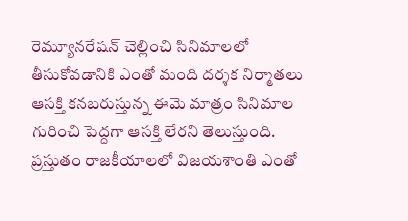రెమ్యూనరేషన్ చెల్లించి సినిమాలలో తీసుకోవడానికి ఎంతో మంది దర్శక నిర్మాతలు ఆసక్తి కనబరుస్తున్న ఈమె మాత్రం సినిమాల గురించి పెద్దగా ఆసక్తి లేరని తెలుస్తుంది. ప్రస్తుతం రాజకీయాలలో విజయశాంతి ఎంతో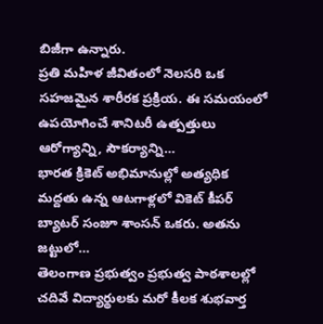బిజీగా ఉన్నారు.
ప్రతి మహిళ జీవితంలో నెలసరి ఒక సహజమైన శారీరక ప్రక్రియ. ఈ సమయంలో ఉపయోగించే శానిటరీ ఉత్పత్తులు ఆరోగ్యాన్ని, సౌకర్యాన్ని…
భారత క్రికెట్ అభిమానుల్లో అత్యధిక మద్దతు ఉన్న ఆటగాళ్లలో వికెట్ కీపర్ బ్యాటర్ సంజూ శాంసన్ ఒకరు. అతను జట్టులో…
తెలంగాణ ప్రభుత్వం ప్రభుత్వ పాఠశాలల్లో చదివే విద్యార్థులకు మరో కీలక శుభవార్త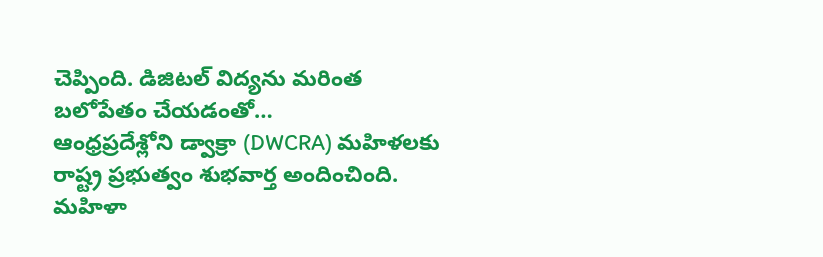చెప్పింది. డిజిటల్ విద్యను మరింత బలోపేతం చేయడంతో…
ఆంధ్రప్రదేశ్లోని డ్వాక్రా (DWCRA) మహిళలకు రాష్ట్ర ప్రభుత్వం శుభవార్త అందించింది. మహిళా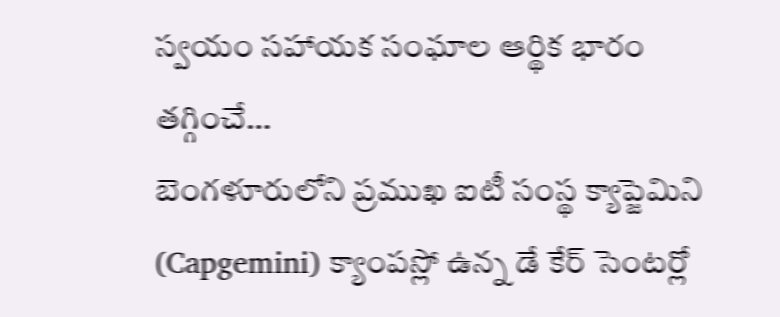స్వయం సహాయక సంఘాల ఆర్థిక భారం తగ్గించే…
బెంగళూరులోని ప్రముఖ ఐటీ సంస్థ క్యాప్జెమిని (Capgemini) క్యాంపస్లో ఉన్న డే కేర్ సెంటర్లో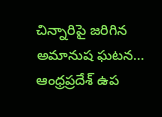చిన్నారిపై జరిగిన అమానుష ఘటన…
ఆంధ్రప్రదేశ్ ఉప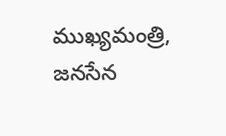ముఖ్యమంత్రి, జనసేన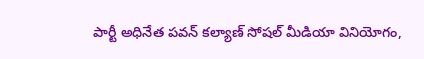పార్టీ అధినేత పవన్ కల్యాణ్ సోషల్ మీడియా వినియోగం,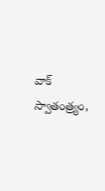వాక్ స్వాతంత్ర్యం,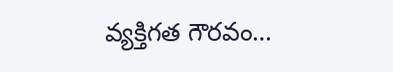వ్యక్తిగత గౌరవం…